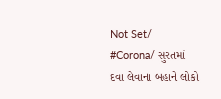Not Set/ #Corona/ સુરતમાં દવા લેવાના બહાને લોકો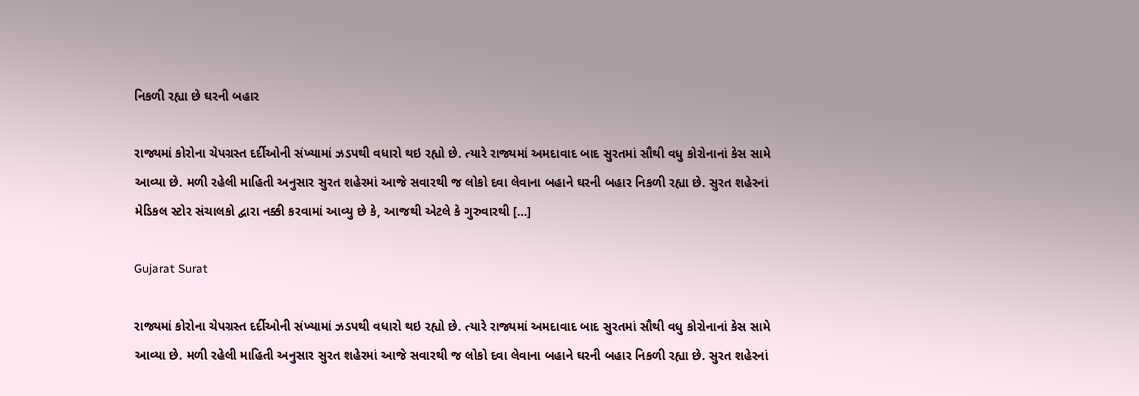નિકળી રહ્યા છે ઘરની બહાર

રાજ્યમાં કોરોના ચેપગ્રસ્ત દર્દીઓની સંખ્યામાં ઝડપથી વધારો થઇ રહ્યો છે. ત્યારે રાજ્યમાં અમદાવાદ બાદ સુરતમાં સૌથી વધુ કોરોનાનાં કેસ સામે આવ્યા છે. મળી રહેલી માહિતી અનુસાર સુરત શહેરમાં આજે સવારથી જ લોકો દવા લેવાના બહાને ઘરની બહાર નિકળી રહ્યા છે. સુરત શહેરનાં મેડિકલ સ્ટોર સંચાલકો દ્વારા નક્કી કરવામાં આવ્યુ છે કે, આજથી એટલે કે ગુરુવારથી […]

Gujarat Surat

રાજ્યમાં કોરોના ચેપગ્રસ્ત દર્દીઓની સંખ્યામાં ઝડપથી વધારો થઇ રહ્યો છે. ત્યારે રાજ્યમાં અમદાવાદ બાદ સુરતમાં સૌથી વધુ કોરોનાનાં કેસ સામે આવ્યા છે. મળી રહેલી માહિતી અનુસાર સુરત શહેરમાં આજે સવારથી જ લોકો દવા લેવાના બહાને ઘરની બહાર નિકળી રહ્યા છે. સુરત શહેરનાં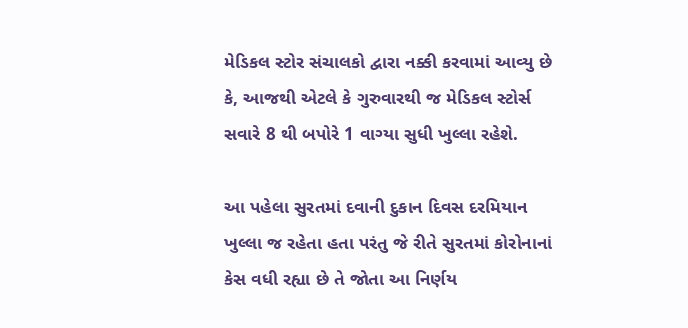મેડિકલ સ્ટોર સંચાલકો દ્વારા નક્કી કરવામાં આવ્યુ છે કે, આજથી એટલે કે ગુરુવારથી જ મેડિકલ સ્ટોર્સ સવારે 8 થી બપોરે 1 વાગ્યા સુધી ખુલ્લા રહેશે.

આ પહેલા સુરતમાં દવાની દુકાન દિવસ દરમિયાન ખુલ્લા જ રહેતા હતા પરંતુ જે રીતે સુરતમાં કોરોનાનાં કેસ વધી રહ્યા છે તે જોતા આ નિર્ણય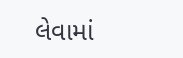લેવામાં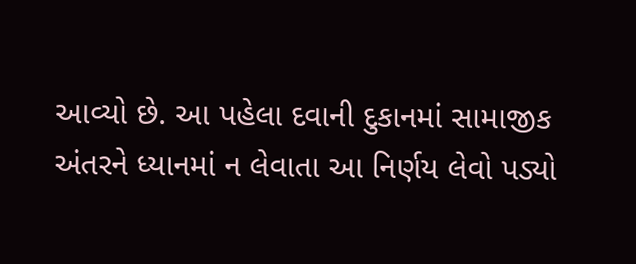આવ્યો છે. આ પહેલા દવાની દુકાનમાં સામાજીક અંતરને ધ્યાનમાં ન લેવાતા આ નિર્ણય લેવો પડ્યો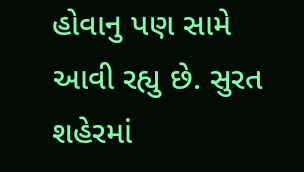હોવાનુ પણ સામે આવી રહ્યુ છે. સુરત શહેરમાં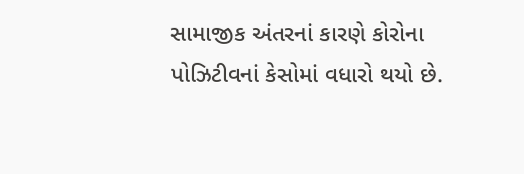સામાજીક અંતરનાં કારણે કોરોના પોઝિટીવનાં કેસોમાં વધારો થયો છે.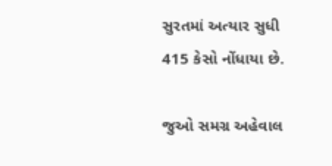સુરતમાં અત્યાર સુધી 415 કેસો નોંધાયા છે.

જુઓ સમગ્ર અહેવાલ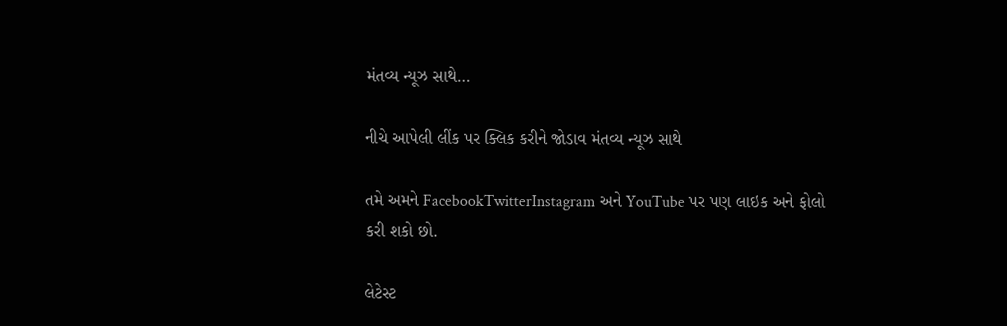મંતવ્ય ન્યૂઝ સાથે…

નીચે આપેલી લીંક પર ક્લિક કરીને જોડાવ મંતવ્ય ન્યૂઝ સાથે

તમે અમને FacebookTwitterInstagram અને YouTube પર પણ લાઇક અને ફોલો કરી શકો છો.

લેટેસ્ટ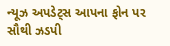ન્યૂઝ અપડેટ્સ આપના ફોન પર સૌથી ઝડપી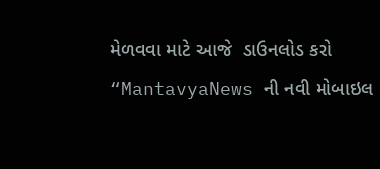મેળવવા માટે આજે  ડાઉનલોડ કરો “MantavyaNews ની નવી મોબાઇલ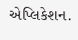એપ્લિકેશન.